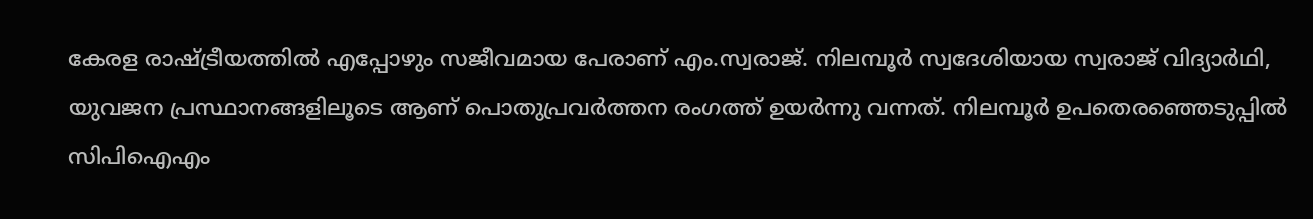കേരള രാഷ്ട്രീയത്തിൽ എപ്പോഴും സജീവമായ പേരാണ് എം.സ്വരാജ്. നിലമ്പൂർ സ്വദേശിയായ സ്വരാജ് വിദ്യാർഥി, യുവജന പ്രസ്ഥാനങ്ങളിലൂടെ ആണ് പൊതുപ്രവർത്തന രംഗത്ത് ഉയർന്നു വന്നത്. നിലമ്പൂർ ഉപതെരഞ്ഞെടുപ്പിൽ സിപിഐഎം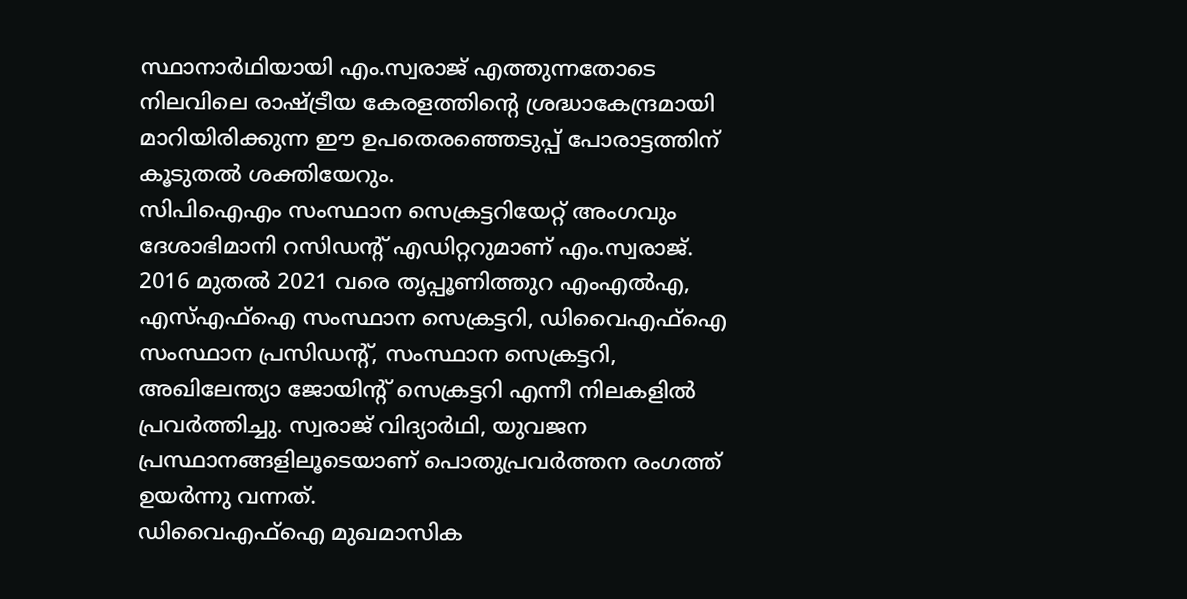സ്ഥാനാർഥിയായി എം.സ്വരാജ് എത്തുന്നതോടെ നിലവിലെ രാഷ്ട്രീയ കേരളത്തിന്റെ ശ്രദ്ധാകേന്ദ്രമായി മാറിയിരിക്കുന്ന ഈ ഉപതെരഞ്ഞെടുപ്പ് പോരാട്ടത്തിന് കൂടുതൽ ശക്തിയേറും.
സിപിഐഎം സംസ്ഥാന സെക്രട്ടറിയേറ്റ് അംഗവും ദേശാഭിമാനി റസിഡന്റ് എഡിറ്ററുമാണ് എം.സ്വരാജ്. 2016 മുതൽ 2021 വരെ തൃപ്പൂണിത്തുറ എംഎൽഎ, എസ്എഫ്ഐ സംസ്ഥാന സെക്രട്ടറി, ഡിവൈഎഫ്ഐ സംസ്ഥാന പ്രസിഡന്റ്, സംസ്ഥാന സെക്രട്ടറി, അഖിലേന്ത്യാ ജോയിന്റ് സെക്രട്ടറി എന്നീ നിലകളിൽ പ്രവർത്തിച്ചു. സ്വരാജ് വിദ്യാർഥി, യുവജന പ്രസ്ഥാനങ്ങളിലൂടെയാണ് പൊതുപ്രവർത്തന രംഗത്ത് ഉയർന്നു വന്നത്.
ഡിവൈഎഫ്ഐ മുഖമാസിക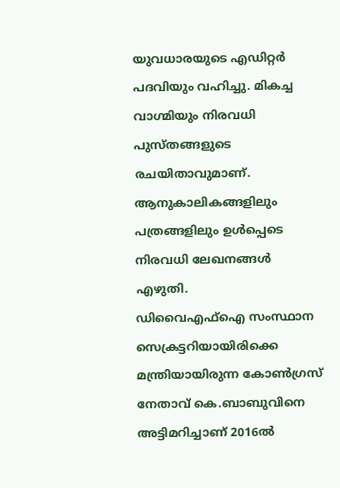യുവധാരയുടെ എഡിറ്റർ പദവിയും വഹിച്ചു. മികച്ച വാഗ്മിയും നിരവധി പുസ്തങ്ങളുടെ രചയിതാവുമാണ്. ആനുകാലികങ്ങളിലും പത്രങ്ങളിലും ഉൾപ്പെടെ നിരവധി ലേഖനങ്ങൾ എഴുതി.
ഡിവൈഎഫ്ഐ സംസ്ഥാന സെക്രട്ടറിയായിരിക്കെ മന്ത്രിയായിരുന്ന കോൺഗ്രസ് നേതാവ് കെ.ബാബുവിനെ അട്ടിമറിച്ചാണ് 2016ൽ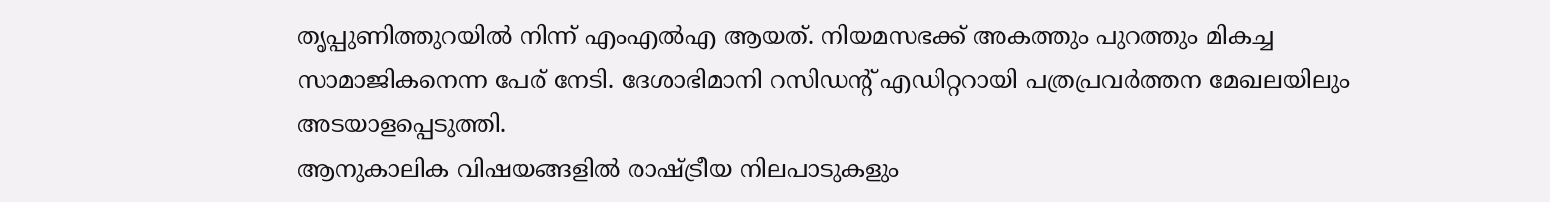തൃപ്പുണിത്തുറയിൽ നിന്ന് എംഎൽഎ ആയത്. നിയമസഭക്ക് അകത്തും പുറത്തും മികച്ച സാമാജികനെന്ന പേര് നേടി. ദേശാഭിമാനി റസിഡന്റ് എഡിറ്ററായി പത്രപ്രവർത്തന മേഖലയിലും അടയാളപ്പെടുത്തി.
ആനുകാലിക വിഷയങ്ങളിൽ രാഷ്ട്രീയ നിലപാടുകളും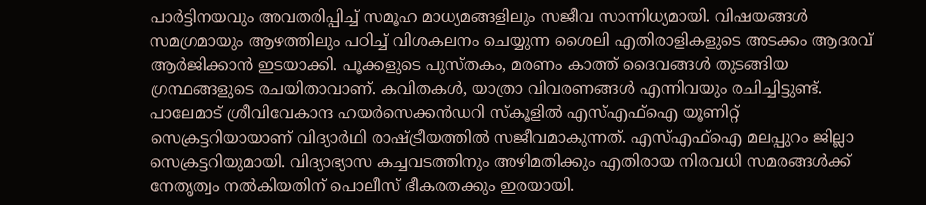പാർട്ടിനയവും അവതരിപ്പിച്ച് സമൂഹ മാധ്യമങ്ങളിലും സജീവ സാന്നിധ്യമായി. വിഷയങ്ങൾ സമഗ്രമായും ആഴത്തിലും പഠിച്ച് വിശകലനം ചെയ്യുന്ന ശൈലി എതിരാളികളുടെ അടക്കം ആദരവ് ആർജിക്കാൻ ഇടയാക്കി. പൂക്കളുടെ പുസ്തകം, മരണം കാത്ത് ദൈവങ്ങൾ തുടങ്ങിയ ഗ്രന്ഥങ്ങളുടെ രചയിതാവാണ്. കവിതകൾ, യാത്രാ വിവരണങ്ങൾ എന്നിവയും രചിച്ചിട്ടുണ്ട്.
പാലേമാട് ശ്രീവിവേകാന്ദ ഹയർസെക്കൻഡറി സ്കൂളിൽ എസ്എഫ്ഐ യൂണിറ്റ് സെക്രട്ടറിയായാണ് വിദ്യാർഥി രാഷ്ട്രീയത്തിൽ സജീവമാകുന്നത്. എസ്എഫ്ഐ മലപ്പുറം ജില്ലാ സെക്രട്ടറിയുമായി. വിദ്യാഭ്യാസ കച്ചവടത്തിനും അഴിമതിക്കും എതിരായ നിരവധി സമരങ്ങൾക്ക് നേതൃത്വം നൽകിയതിന് പൊലീസ് ഭീകരതക്കും ഇരയായി.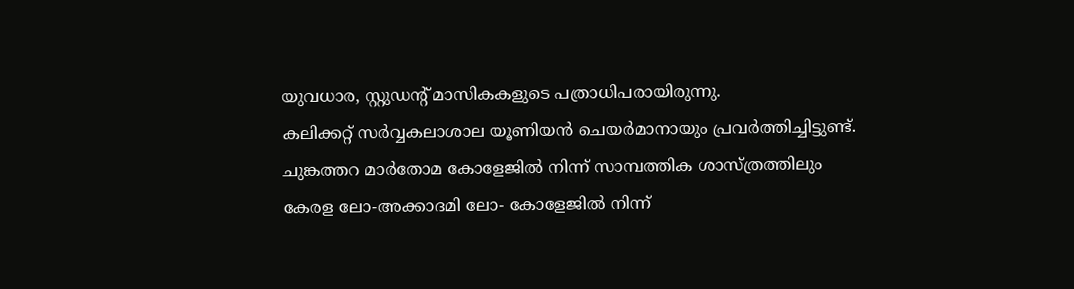യുവധാര, സ്റ്റുഡന്റ് മാസികകളുടെ പത്രാധിപരായിരുന്നു.
കലിക്കറ്റ് സർവ്വകലാശാല യൂണിയൻ ചെയർമാനായും പ്രവർത്തിച്ചിട്ടുണ്ട്. ചുങ്കത്തറ മാർതോമ കോളേജിൽ നിന്ന് സാമ്പത്തിക ശാസ്ത്രത്തിലും കേരള ലോ-അക്കാദമി ലോ- കോളേജിൽ നിന്ന്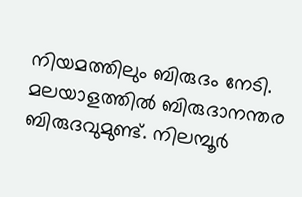നിയമത്തിലും ബിരുദം നേടി. മലയാളത്തിൽ ബിരുദാനന്തര ബിരുദവുമുണ്ട്. നിലമ്പൂർ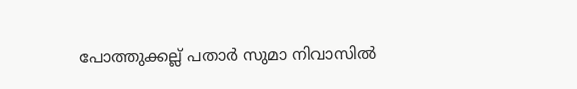പോത്തുക്കല്ല് പതാർ സുമാ നിവാസിൽ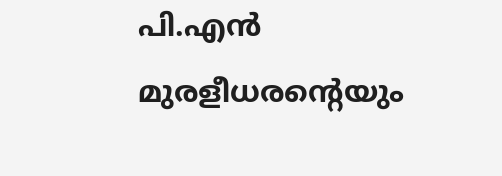പി.എൻ മുരളീധരൻ്റെയും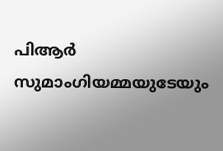പിആർ സുമാംഗിയമ്മയുടേയും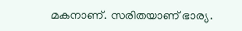മകനാണ്. സരിതയാണ് ഭാര്യ.